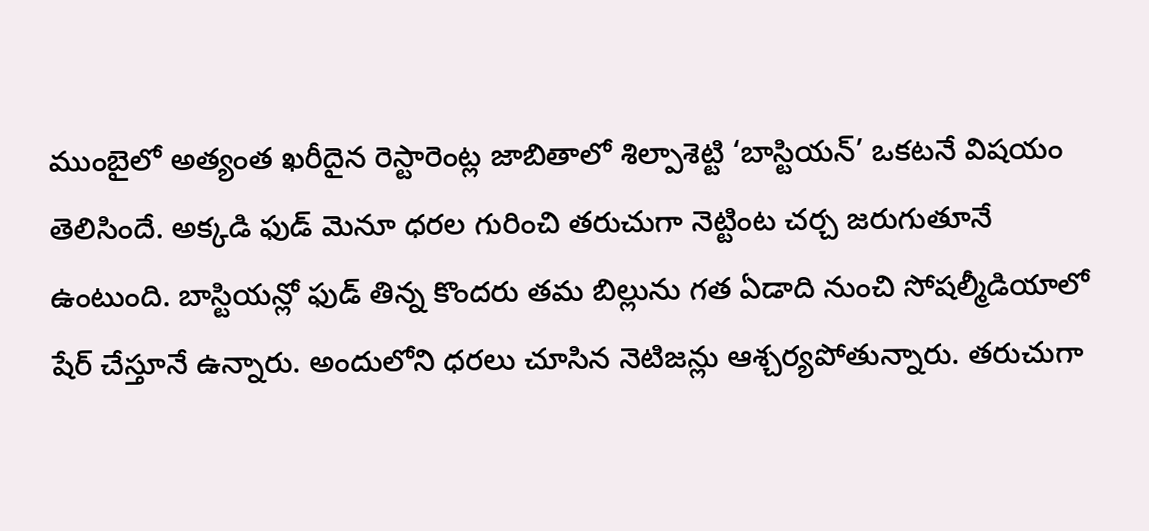ముంబైలో అత్యంత ఖరీదైన రెస్టారెంట్ల జాబితాలో శిల్పాశెట్టి ‘బాస్టియన్’ ఒకటనే విషయం తెలిసిందే. అక్కడి ఫుడ్ మెనూ ధరల గురించి తరుచుగా నెట్టింట చర్చ జరుగుతూనే ఉంటుంది. బాస్టియన్లో ఫుడ్ తిన్న కొందరు తమ బిల్లును గత ఏడాది నుంచి సోషల్మీడియాలో షేర్ చేస్తూనే ఉన్నారు. అందులోని ధరలు చూసిన నెటిజన్లు ఆశ్చర్యపోతున్నారు. తరుచుగా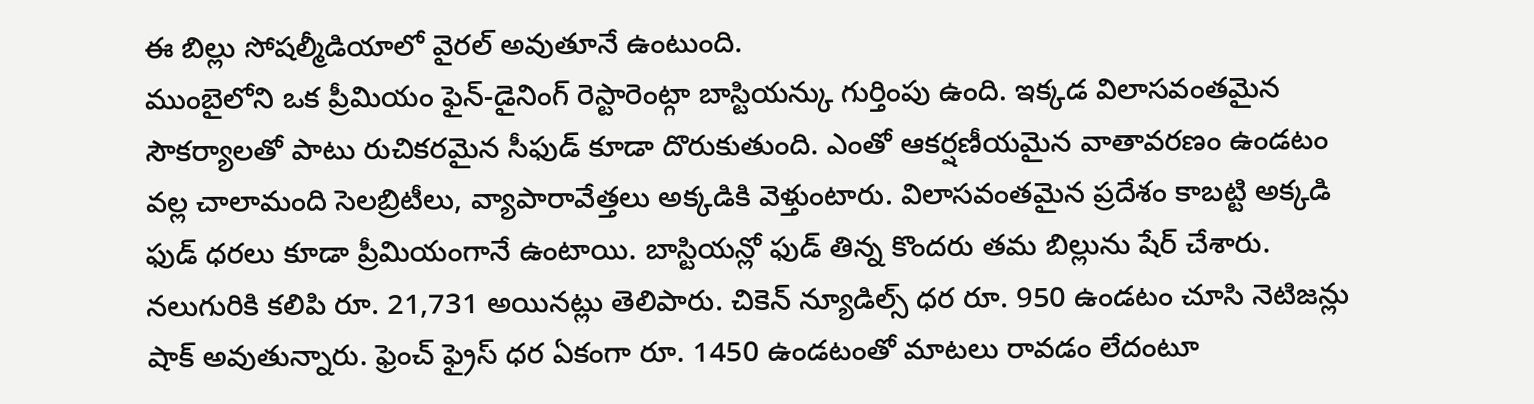ఈ బిల్లు సోషల్మీడియాలో వైరల్ అవుతూనే ఉంటుంది.
ముంబైలోని ఒక ప్రీమియం ఫైన్-డైనింగ్ రెస్టారెంట్గా బాస్టియన్కు గుర్తింపు ఉంది. ఇక్కడ విలాసవంతమైన సౌకర్యాలతో పాటు రుచికరమైన సీఫుడ్ కూడా దొరుకుతుంది. ఎంతో ఆకర్షణీయమైన వాతావరణం ఉండటం వల్ల చాలామంది సెలబ్రిటీలు, వ్యాపారావేత్తలు అక్కడికి వెళ్తుంటారు. విలాసవంతమైన ప్రదేశం కాబట్టి అక్కడి ఫుడ్ ధరలు కూడా ప్రీమియంగానే ఉంటాయి. బాస్టియన్లో ఫుడ్ తిన్న కొందరు తమ బిల్లును షేర్ చేశారు. నలుగురికి కలిపి రూ. 21,731 అయినట్లు తెలిపారు. చికెన్ న్యూడిల్స్ ధర రూ. 950 ఉండటం చూసి నెటిజన్లు షాక్ అవుతున్నారు. ఫ్రెంచ్ ఫ్రైస్ ధర ఏకంగా రూ. 1450 ఉండటంతో మాటలు రావడం లేదంటూ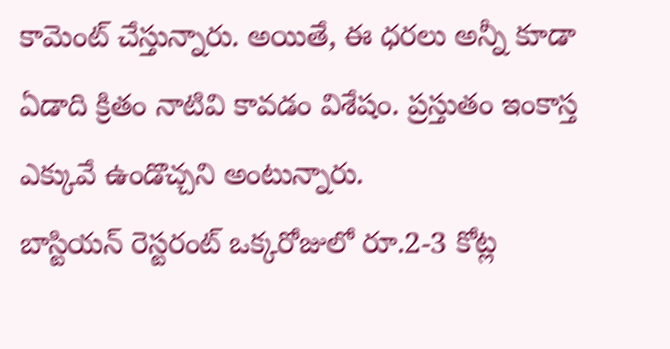కామెంట్ చేస్తున్నారు. అయితే, ఈ ధరలు అన్నీ కూడా ఏడాది క్రితం నాటివి కావడం విశేషం. ప్రస్తుతం ఇంకాస్త ఎక్కువే ఉండొచ్చని అంటున్నారు.
బాస్టియన్ రెస్టరంట్ ఒక్కరోజులో రూ.2-3 కోట్ల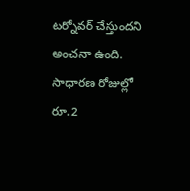టర్నోవర్ చేస్తుందని అంచనా ఉంది. సాధారణ రోజుల్లో రూ.2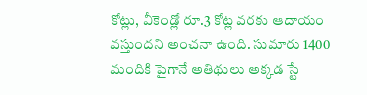కోట్లు, వీకెండ్లో రూ.3 కోట్ల వరకు ఆదాయం వస్తుందని అంచనా ఉంది. సుమారు 1400 మందికి పైగానే అతిథులు అక్కడ స్టే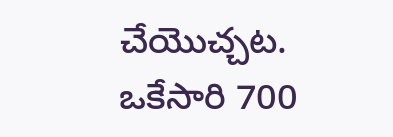చేయొచ్చట. ఒకేసారి 700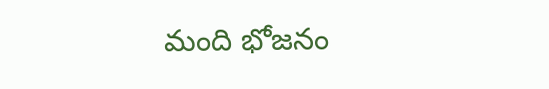మంది భోజనం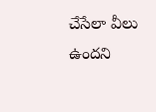చేసేలా వీలు ఉందని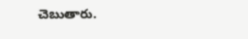చెబుతారు.